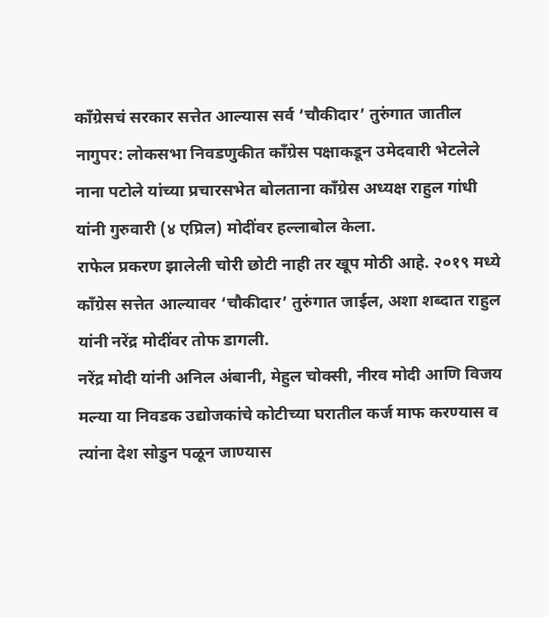काँग्रेसचं सरकार सत्तेत आल्यास सर्व ‘चौकीदार’ तुरुंगात जातील
नागुपर: लोकसभा निवडणुकीत काँग्रेस पक्षाकडून उमेदवारी भेटलेले नाना पटोले यांच्या प्रचारसभेत बोलताना काँग्रेस अध्यक्ष राहुल गांधी यांनी गुरुवारी (४ एप्रिल) मोदींवर हल्लाबोल केला.
राफेल प्रकरण झालेली चोरी छोटी नाही तर खूप मोठी आहे. २०१९ मध्ये काँग्रेस सत्तेत आल्यावर ‘चौकीदार’ तुरुंगात जाईल, अशा शब्दात राहुल यांनी नरेंद्र मोदींवर तोफ डागली.
नरेंद्र मोदी यांनी अनिल अंबानी, मेहुल चोक्सी, नीरव मोदी आणि विजय मल्या या निवडक उद्योजकांचे कोटीच्या घरातील कर्ज माफ करण्यास व त्यांना देश सोडुन पळून जाण्यास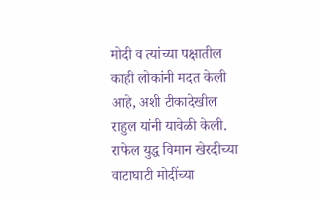मोदी व त्यांच्या पक्षातील काही लोकांनी मदत केली आहे, अशी टीकादेखील राहुल यांनी यावेळी केली.
राफेल युद्ध विमान खेरदीच्या वाटाघाटी मोदींच्या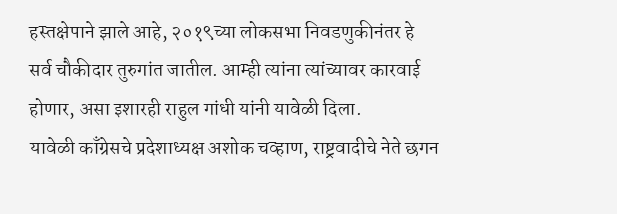हस्तक्षेपाने झाले आहे, २०१९च्या लोकसभा निवडणुकीनंतर हे सर्व चौकीदार तुरुगांत जातील. आम्ही त्यांना त्यांच्यावर कारवाई होणार, असा इशारही राहुल गांधी यांनी यावेळी दिला.
यावेळी काँग्रेसचे प्रदेशाध्यक्ष अशोक चव्हाण, राष्ट्रवादीचे नेते छगन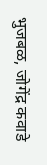भुजबळ, जोगेंद्र कवाडे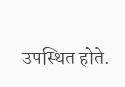उपस्थित होते.